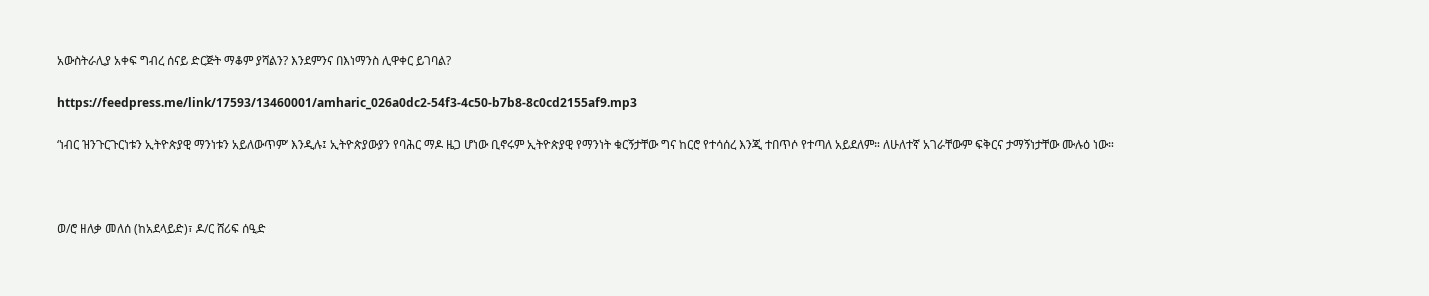አውስትራሊያ አቀፍ ግብረ ሰናይ ድርጅት ማቆም ያሻልን? እንደምንና በእነማንስ ሊዋቀር ይገባል?

https://feedpress.me/link/17593/13460001/amharic_026a0dc2-54f3-4c50-b7b8-8c0cd2155af9.mp3

‘ነብር ዝንጉርጉርነቱን ኢትዮጵያዊ ማንነቱን አይለውጥም’ እንዲሉ፤ ኢትዮጵያውያን የባሕር ማዶ ዜጋ ሆነው ቢኖሩም ኢትዮጵያዊ የማንነት ቁርኝታቸው ግና ከርሮ የተሳሰረ እንጂ ተበጥሶ የተጣለ አይደለም። ለሁለተኛ አገራቸውም ፍቅርና ታማኝነታቸው ሙሉዕ ነው።



ወ/ሮ ዘለቃ መለሰ (ከአደላይድ)፣ ዶ/ር ሸሪፍ ሰዒድ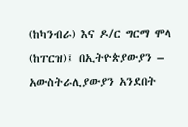(ከካንብራ) እና ዶ/ር ግርማ ሞላ (ከፐርዝ)፤ በኢትዮጵያውያን – አውስትራሊያውያን አንደበት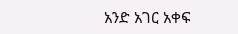አንድ አገር አቀፍ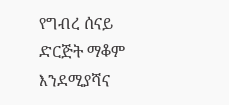የግብረ ሰናይ ድርጅት ማቆም እንደሚያሻና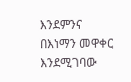እንደምንና በእነማን መዋቀር እንደሚገባው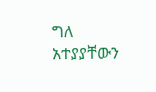ግለ አተያያቸውን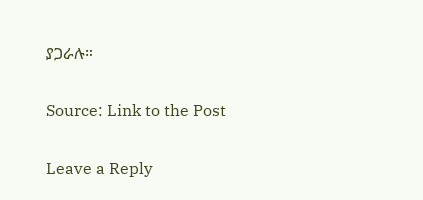ያጋራሉ።

Source: Link to the Post

Leave a Reply